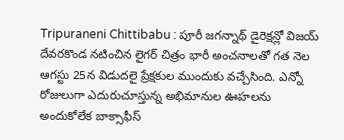Tripuraneni Chittibabu : పూరీ జగన్నాథ్ డైరెక్షన్లో విజయ్ దేవరకొండ నటించిన లైగర్ చిత్రం భారీ అంచనాలతో గత నెల ఆగస్టు 25న విడుదలై ప్రేక్షకుల ముందుకు వచ్చేసింది. ఎన్నో రోజులుగా ఎదురుచూస్తున్న అభిమానుల ఊహలను అందుకోలేక బాక్సాఫీస్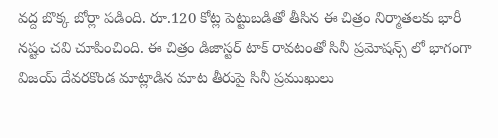వద్ద బొక్క బోర్లా పడింది. రూ.120 కోట్ల పెట్టుబడితో తీసిన ఈ చిత్రం నిర్మాతలకు భారీ నష్టం చవి చూపించింది. ఈ చిత్రం డిజాస్టర్ టాక్ రావటంతో సినీ ప్రమోషన్స్ లో భాగంగా విజయ్ దేవరకొండ మాట్లాడిన మాట తీరుపై సినీ ప్రముఖులు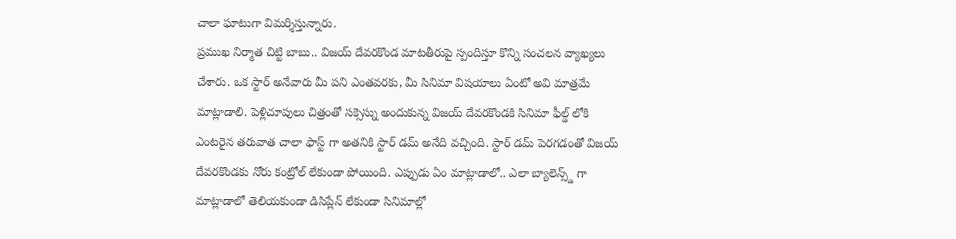చాలా ఘాటుగా విమర్శిస్తున్నారు.
ప్రముఖ నిర్మాత చిట్టి బాబు.. విజయ్ దేవరకొండ మాటతీరుపై స్పందిస్తూ కొన్ని సంచలన వ్యాఖ్యలు చేశారు. ఒక స్టార్ అనేవారు మీ పని ఎంతవరకు, మీ సినిమా విషయాలు ఏంటో అవి మాత్రమే మాట్లాడాలి. పెళ్లిచూపులు చిత్రంతో సక్సెస్ను అందుకున్న విజయ్ దేవరకొండకి సినిమా ఫీల్డ్ లోకి ఎంటరైన తరువాత చాలా ఫాస్ట్ గా అతనికి స్టార్ డమ్ అనేది వచ్చింది. స్టార్ డమ్ పెరగడంతో విజయ్ దేవరకొండకు నోరు కంట్రోల్ లేకుండా పోయింది. ఎప్పుడు ఏం మాట్లాడాలో.. ఎలా బ్యాలెన్స్డ్ గా మాట్లాడాలో తెలియకుండా డిసిప్లేన్ లేకుండా సినిమాల్లో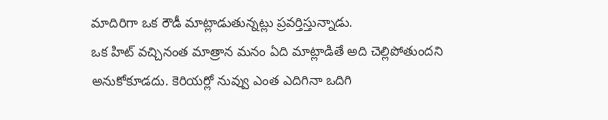మాదిరిగా ఒక రౌడీ మాట్లాడుతున్నట్లు ప్రవర్తిస్తున్నాడు.
ఒక హిట్ వచ్చినంత మాత్రాన మనం ఏది మాట్లాడితే అది చెల్లిపోతుందని అనుకోకూడదు. కెరియర్లో నువ్వు ఎంత ఎదిగినా ఒదిగి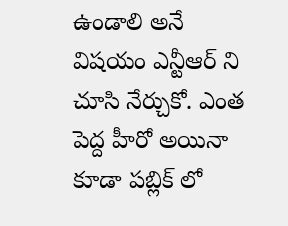ఉండాలి అనే విషయం ఎన్టీఆర్ ని చూసి నేర్చుకో. ఎంత పెద్ద హీరో అయినా కూడా పబ్లిక్ లో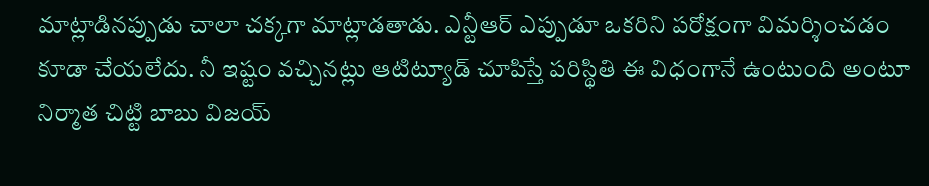మాట్లాడినప్పుడు చాలా చక్కగా మాట్లాడతాడు. ఎన్టీఆర్ ఎప్పుడూ ఒకరిని పరోక్షంగా విమర్శించడం కూడా చేయలేదు. నీ ఇష్టం వచ్చినట్లు ఆటిట్యూడ్ చూపిస్తే పరిస్థితి ఈ విధంగానే ఉంటుంది అంటూ నిర్మాత చిట్టి బాబు విజయ్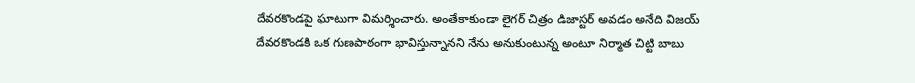దేవరకొండపై ఘాటుగా విమర్శించారు. అంతేకాకుండా లైగర్ చిత్రం డిజాస్టర్ అవడం అనేది విజయ్ దేవరకొండకి ఒక గుణపాఠంగా భావిస్తున్నానని నేను అనుకుంటున్న అంటూ నిర్మాత చిట్టి బాబు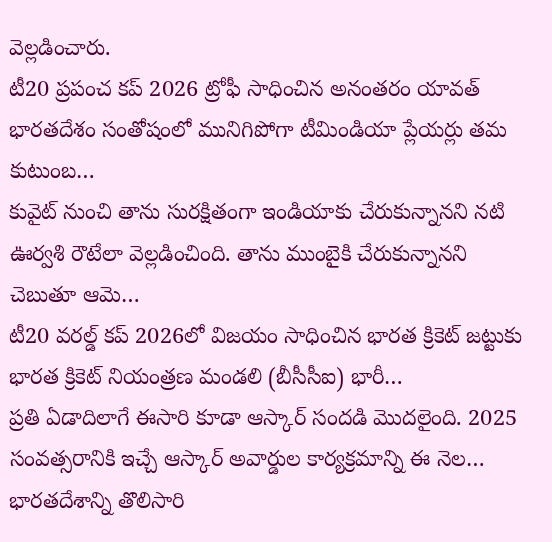వెల్లడించారు.
టీ20 ప్రపంచ కప్ 2026 ట్రోఫీ సాధించిన అనంతరం యావత్ భారతదేశం సంతోషంలో మునిగిపోగా టీమిండియా ప్లేయర్లు తమ కుటుంబ…
కువైట్ నుంచి తాను సురక్షితంగా ఇండియాకు చేరుకున్నానని నటి ఊర్వశి రౌటేలా వెల్లడించింది. తాను ముంబైకి చేరుకున్నానని చెబుతూ ఆమె…
టీ20 వరల్డ్ కప్ 2026లో విజయం సాధించిన భారత క్రికెట్ జట్టుకు భారత క్రికెట్ నియంత్రణ మండలి (బీసీసీఐ) భారీ…
ప్రతి ఏడాదిలాగే ఈసారి కూడా ఆస్కార్ సందడి మొదలైంది. 2025 సంవత్సరానికి ఇచ్చే ఆస్కార్ అవార్డుల కార్యక్రమాన్ని ఈ నెల…
భారతదేశాన్ని తొలిసారి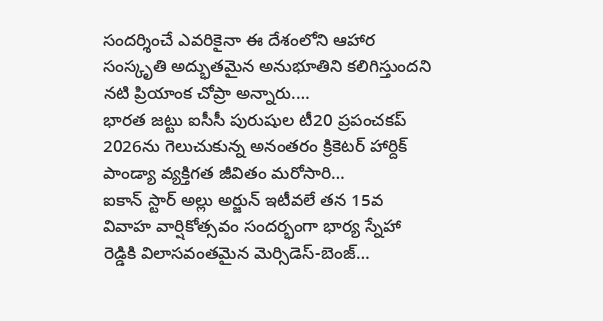సందర్శించే ఎవరికైనా ఈ దేశంలోని ఆహార సంస్కృతి అద్భుతమైన అనుభూతిని కలిగిస్తుందని నటి ప్రియాంక చోప్రా అన్నారు.…
భారత జట్టు ఐసీసీ పురుషుల టీ20 ప్రపంచకప్ 2026ను గెలుచుకున్న అనంతరం క్రికెటర్ హార్దిక్ పాండ్యా వ్యక్తిగత జీవితం మరోసారి…
ఐకాన్ స్టార్ అల్లు అర్జున్ ఇటీవలే తన 15వ వివాహ వార్షికోత్సవం సందర్భంగా భార్య స్నేహా రెడ్డికి విలాసవంతమైన మెర్సిడెస్-బెంజ్…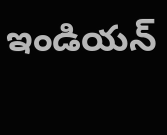ఇండియన్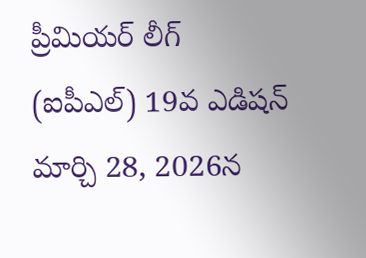ప్రీమియర్ లీగ్ (ఐపీఎల్) 19వ ఎడిషన్ మార్చి 28, 2026న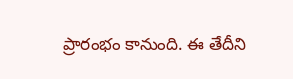ప్రారంభం కానుంది. ఈ తేదీని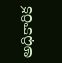అధికారిక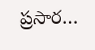ప్రసార…